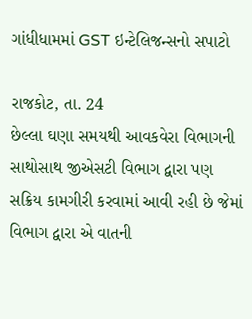ગાંધીધામમાં GST ઇન્ટેલિજન્સનો સપાટો

રાજકોટ, તા. 24
છેલ્લા ઘણા સમયથી આવકવેરા વિભાગની સાથોસાથ જીએસટી વિભાગ દ્વારા પણ સક્રિય કામગીરી કરવામાં આવી રહી છે જેમાં વિભાગ દ્વારા એ વાતની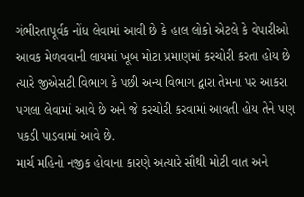ગંભીરતાપૂર્વક નોંધ લેવામાં આવી છે કે હાલ લોકો એટલે કે વેપારીઓ આવક મેળવવાની લાયમાં ખૂબ મોટા પ્રમાણમાં કરચોરી કરતા હોય છે ત્યારે જીએસટી વિભાગ કે પછી અન્ય વિભાગ દ્વારા તેમના પર આકરા પગલા લેવામાં આવે છે અને જે કરચોરી કરવામાં આવતી હોય તેને પણ પકડી પાડવામાં આવે છે.
માર્ચ મહિનો નજીક હોવાના કારણે અત્યારે સૌથી મોટી વાત અને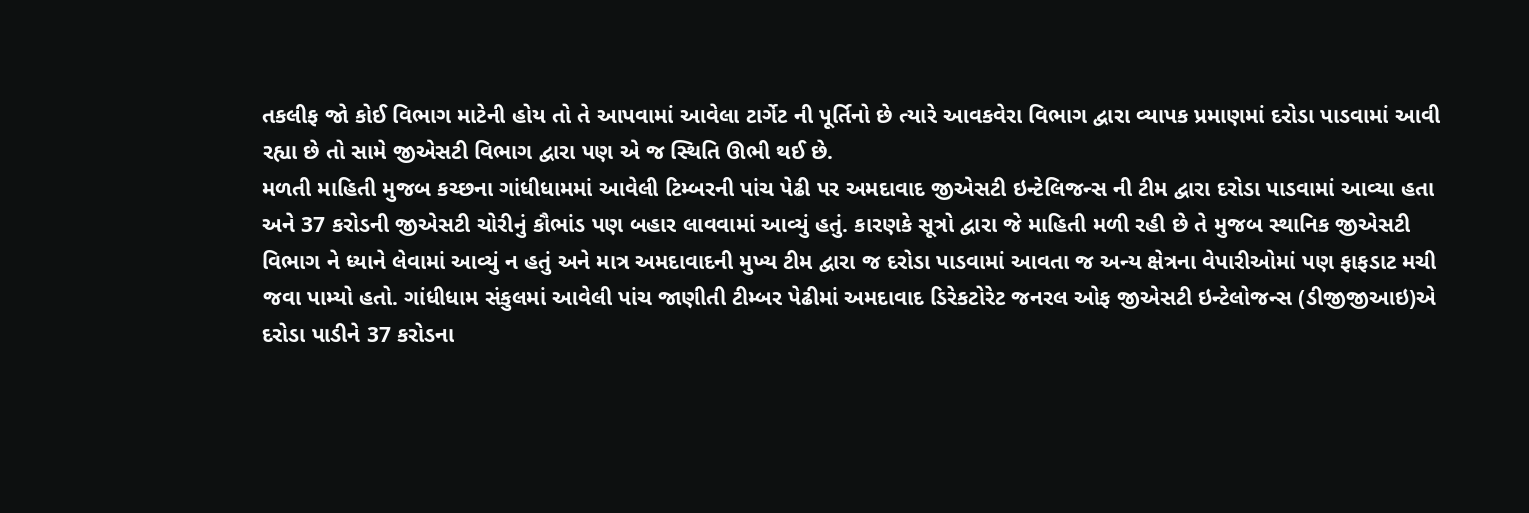તકલીફ જો કોઈ વિભાગ માટેની હોય તો તે આપવામાં આવેલા ટાર્ગેટ ની પૂર્તિનો છે ત્યારે આવકવેરા વિભાગ દ્વારા વ્યાપક પ્રમાણમાં દરોડા પાડવામાં આવી રહ્યા છે તો સામે જીએસટી વિભાગ દ્વારા પણ એ જ સ્થિતિ ઊભી થઈ છે.
મળતી માહિતી મુજબ કચ્છના ગાંધીધામમાં આવેલી ટિમ્બરની પાંચ પેઢી પર અમદાવાદ જીએસટી ઇન્ટેલિજન્સ ની ટીમ દ્વારા દરોડા પાડવામાં આવ્યા હતા અને 37 કરોડની જીએસટી ચોરીનું કૌભાંડ પણ બહાર લાવવામાં આવ્યું હતું. કારણકે સૂત્રો દ્વારા જે માહિતી મળી રહી છે તે મુજબ સ્થાનિક જીએસટી વિભાગ ને ધ્યાને લેવામાં આવ્યું ન હતું અને માત્ર અમદાવાદની મુખ્ય ટીમ દ્વારા જ દરોડા પાડવામાં આવતા જ અન્ય ક્ષેત્રના વેપારીઓમાં પણ ફાફડાટ મચી જવા પામ્યો હતો. ગાંધીધામ સંકુલમાં આવેલી પાંચ જાણીતી ટીમ્બર પેઢીમાં અમદાવાદ ડિરેકટોરેટ જનરલ ઓફ જીએસટી ઇન્ટેલોજન્સ (ડીજીજીઆઇ)એ દરોડા પાડીને 37 કરોડના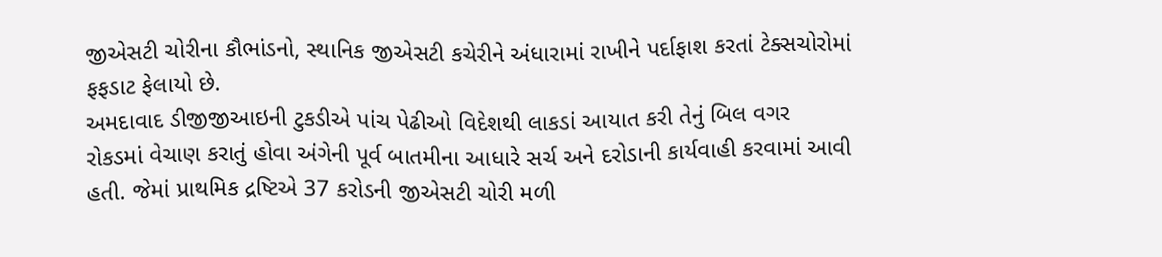જીએસટી ચોરીના કૌભાંડનો, સ્થાનિક જીએસટી કચેરીને અંધારામાં રાખીને પર્દાફાશ કરતાં ટેક્સચોરોમાં ફફડાટ ફેલાયો છે.
અમદાવાદ ડીજીજીઆઇની ટુકડીએ પાંચ પેઢીઓ વિદેશથી લાકડાં આયાત કરી તેનું બિલ વગર રોકડમાં વેચાણ કરાતું હોવા અંગેની પૂર્વ બાતમીના આધારે સર્ચ અને દરોડાની કાર્યવાહી કરવામાં આવી હતી. જેમાં પ્રાથમિક દ્રષ્ટિએ 37 કરોડની જીએસટી ચોરી મળી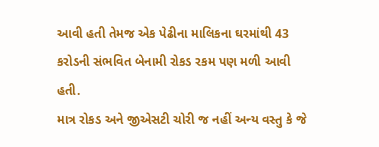આવી હતી તેમજ એક પેઢીના માલિકના ઘરમાંથી 43 કરોડની સંભવિત બેનામી રોકડ રકમ પણ મળી આવી હતી.
માત્ર રોકડ અને જીએસટી ચોરી જ નહીં અન્ય વસ્તુ કે જે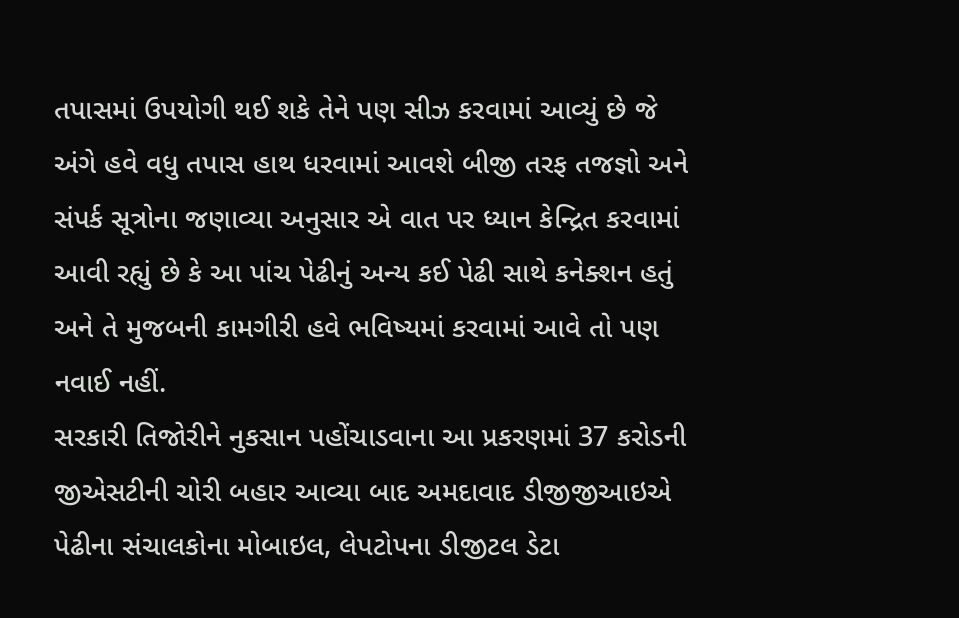તપાસમાં ઉપયોગી થઈ શકે તેને પણ સીઝ કરવામાં આવ્યું છે જે અંગે હવે વધુ તપાસ હાથ ધરવામાં આવશે બીજી તરફ તજજ્ઞો અને સંપર્ક સૂત્રોના જણાવ્યા અનુસાર એ વાત પર ધ્યાન કેન્દ્રિત કરવામાં આવી રહ્યું છે કે આ પાંચ પેઢીનું અન્ય કઈ પેઢી સાથે કનેક્શન હતું અને તે મુજબની કામગીરી હવે ભવિષ્યમાં કરવામાં આવે તો પણ નવાઈ નહીં.
સરકારી તિજોરીને નુકસાન પહોંચાડવાના આ પ્રકરણમાં 37 કરોડની જીએસટીની ચોરી બહાર આવ્યા બાદ અમદાવાદ ડીજીજીઆઇએ પેઢીના સંચાલકોના મોબાઇલ, લેપટોપના ડીજીટલ ડેટા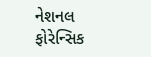નેશનલ ફોરેન્સિક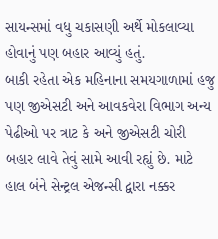સાયન્સમાં વધુ ચકાસણી અર્થે મોકલાવ્યા હોવાનું પણ બહાર આવ્યું હતું.
બાકી રહેતા એક મહિનાના સમયગાળામાં હજુ પણ જીએસટી અને આવકવેરા વિભાગ અન્ય પેઢીઓ પર ત્રાટ કે અને જીએસટી ચોરી બહાર લાવે તેવું સામે આવી રહ્યું છે. માટે હાલ બંને સેન્ટ્રલ એજન્સી દ્વારા નક્કર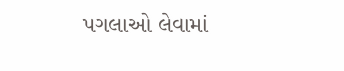પગલાઓ લેવામાં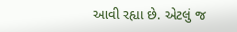આવી રહ્યા છે. એટલું જ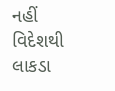નહીં વિદેશથી લાકડા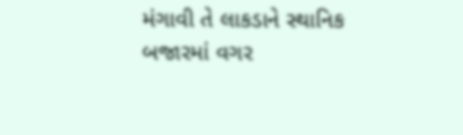મંગાવી તે લાકડાને સ્થાનિક બજારમાં વગર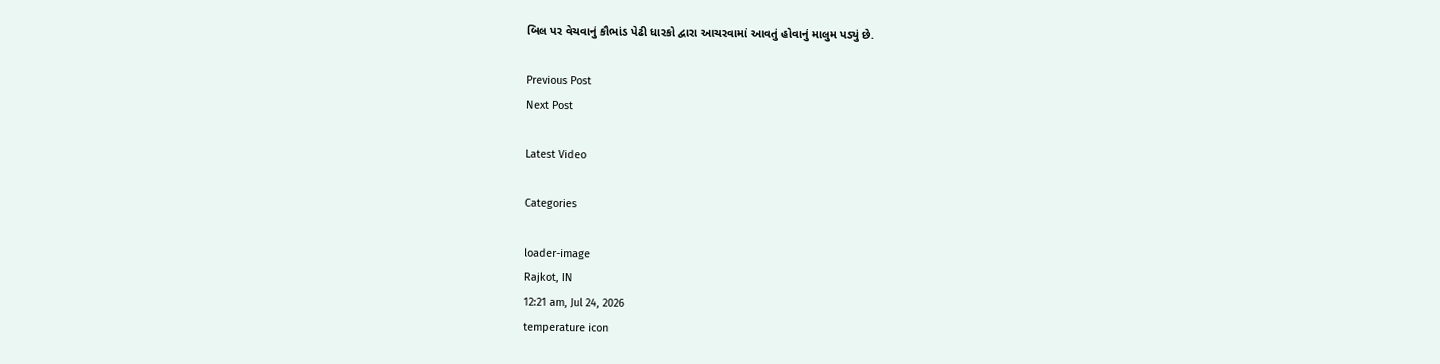બિલ પર વેચવાનું કૌભાંડ પેઢી ધારકો દ્વારા આચરવામાં આવતું હોવાનું માલુમ પડ્યું છે.

Previous Post
Next Post

Latest Video

Categories

loader-image
Rajkot, IN
12:21 am, Jul 24, 2026
temperature icon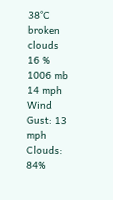38°C
broken clouds
16 %
1006 mb
14 mph
Wind Gust: 13 mph
Clouds: 84%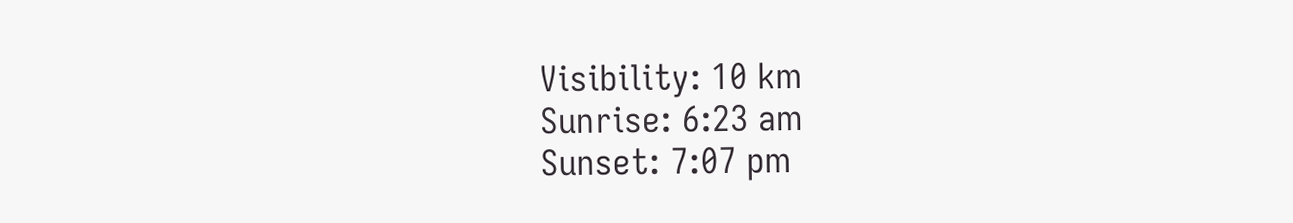Visibility: 10 km
Sunrise: 6:23 am
Sunset: 7:07 pm